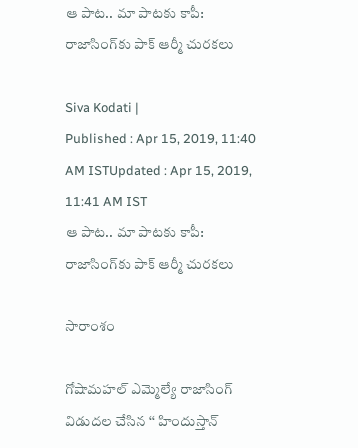ఆ పాట.. మా పాటకు కాపీ: రాజాసింగ్‌కు పాక్ ఆర్మీ చురకలు

Siva Kodati |
Published : Apr 15, 2019, 11:40 AM ISTUpdated : Apr 15, 2019, 11:41 AM IST
ఆ పాట.. మా పాటకు కాపీ: రాజాసింగ్‌కు పాక్ ఆర్మీ చురకలు

సారాంశం

గోషామహల్ ఎమ్మెల్యే రాజాసింగ్ విడుదల చేసిన ‘‘ హిందుస్తాన్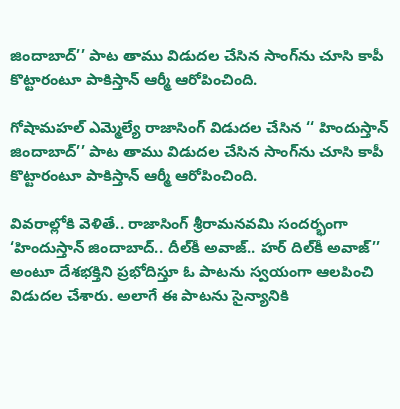జిందాబాద్’’ పాట తాము విడుదల చేసిన సాంగ్‌ను చూసి కాపీ కొట్టారంటూ పాకిస్తాన్ ఆర్మీ ఆరోపించింది.

గోషామహల్ ఎమ్మెల్యే రాజాసింగ్ విడుదల చేసిన ‘‘ హిందుస్తాన్ జిందాబాద్’’ పాట తాము విడుదల చేసిన సాంగ్‌ను చూసి కాపీ కొట్టారంటూ పాకిస్తాన్ ఆర్మీ ఆరోపించింది.

వివరాల్లోకి వెళితే.. రాజాసింగ్ శ్రీరామనవమి సందర్భంగా ‘హిందుస్తాన్ జిందాబాద్.. దీల్‌కీ అవాజ్.. హర్ దిల్‌కీ అవాజ్’’ అంటూ దేశభక్తిని ప్రభోదిస్తూ ఓ పాటను స్వయంగా ఆలపించి విడుదల చేశారు. అలాగే ఈ పాటను సైన్యానికి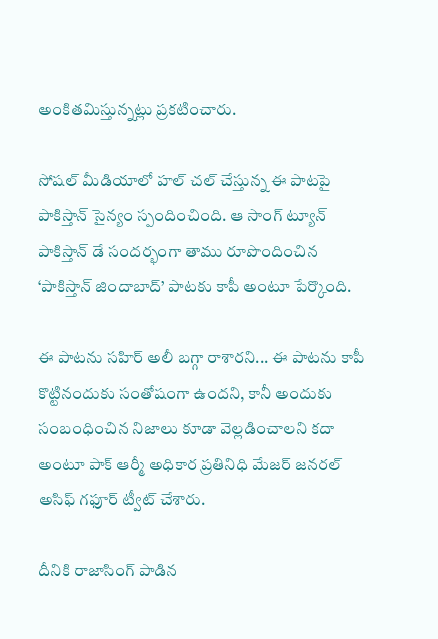అంకితమిస్తున్నట్లు ప్రకటించారు.

సోషల్ మీడియాలో హల్ చల్ చేస్తున్న ఈ పాటపై పాకిస్తాన్ సైన్యం స్పందించింది. ఆ సాంగ్ ట్యూన్ పాకిస్తాన్ డే సందర్భంగా తాము రూపొందించిన ‘పాకిస్తాన్ జిందాబాద్’ పాటకు కాపీ అంటూ పేర్కొంది.

ఈ పాటను సహిర్ అలీ బగ్గా రాశారని... ఈ పాటను కాపీ కొట్టినందుకు సంతోషంగా ఉందని, కానీ అందుకు సంబంధించిన నిజాలు కూడా వెల్లడించాలని కదా అంటూ పాక్ ఆర్మీ అధికార ప్రతినిధి మేజర్ జనరల్ అసిఫ్ గఫూర్ ట్వీట్ చేశారు.

దీనికి రాజాసింగ్ పాడిన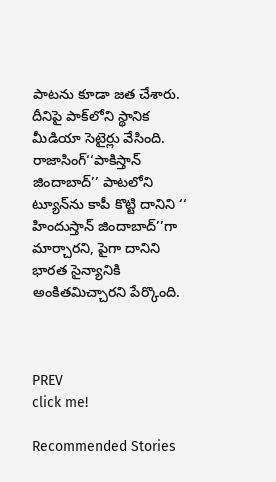పాటను కూడా జత చేశారు. దీనిపై పాక్‌లోని స్థానిక మీడియా సెటైర్లు వేసింది. రాజాసింగ్‘‘పాకిస్తాన్ జిందాబాద్’’ పాటలోని ట్యూన్‌ను కాపీ కొట్టి దానిని ‘‘ హిందుస్తాన్ జిందాబాద్‌’’గా మార్చారని, పైగా దానిని భారత సైన్యానికి అంకితమిచ్చారని పేర్కొంది.



PREV
click me!

Recommended Stories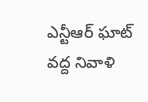ఎన్టీఆర్ ఘాట్ వద్ద నివాళి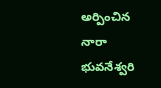అర్పించిన నారా భువనేశ్వరి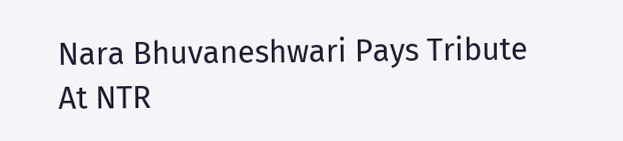Nara Bhuvaneshwari Pays Tribute At NTR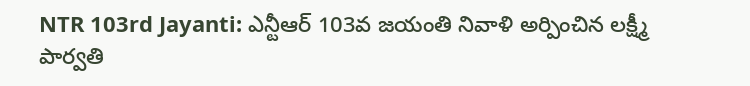NTR 103rd Jayanti: ఎన్టీఆర్ 103వ జయంతి నివాళి అర్పించిన లక్ష్మీ పార్వతి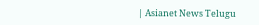| Asianet News Telugu